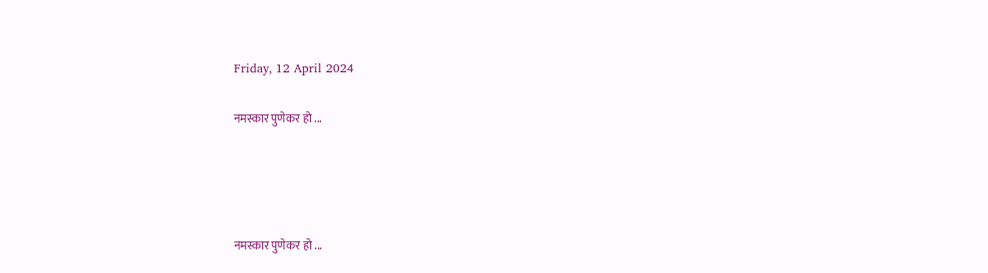Friday, 12 April 2024

नमस्कार पुणेकर हो ...




नमस्कार पुणेकर हो ...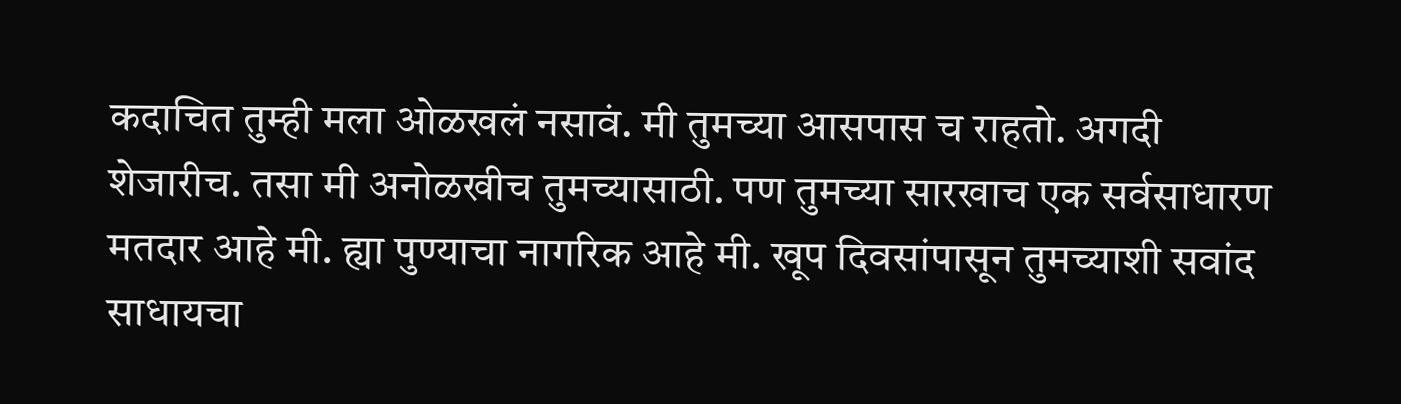कदाचित तुम्ही मला ओळखलं नसावं. मी तुमच्या आसपास च राहतो. अगदी शेजारीच. तसा मी अनोळखीच तुमच्यासाठी. पण तुमच्या सारखाच एक सर्वसाधारण मतदार आहे मी. ह्या पुण्याचा नागरिक आहे मी. खूप दिवसांपासून तुमच्याशी सवांद साधायचा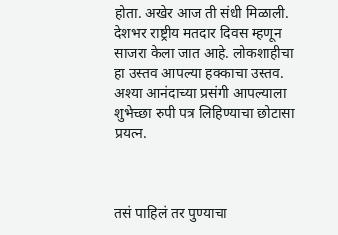होता. अखेर आज ती संधी मिळाली. देशभर राष्ट्रीय मतदार दिवस म्हणून साजरा केला जात आहे. लोकशाहीचा हा उस्तव आपल्या हक्काचा उस्तव. अश्या आनंदाच्या प्रसंगी आपल्याला शुभेच्छा रुपी पत्र लिहिण्याचा छोटासा प्रयत्न.



तसं पाहिलं तर पुण्याचा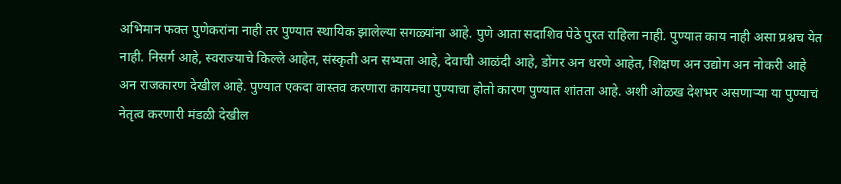अभिमान फक्त पुणेकरांना नाही तर पुण्यात स्थायिक झालेल्या सगळ्यांना आहे. पुणे आता सदाशिव पेठे पुरत राहिला नाही. पुण्यात काय नाही असा प्रश्नच येत नाही. निसर्ग आहे, स्वराज्याचे किल्ले आहेत, संस्कृती अन सभ्यता आहे, देवाची आळंदी आहे, डोंगर अन धरणे आहेत, शिक्षण अन उद्योग अन नोकरी आहे अन राजकारण देखील आहे. पुण्यात एकदा वास्तव करणारा कायमचा पुण्याचा होतो कारण पुण्यात शांतता आहे. अशी ओळख देशभर असणाऱ्या या पुण्याचं नेतृत्व करणारी मंडळी देखील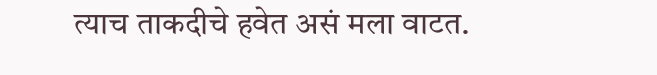त्याच ताकदीचे हवेत असं मला वाटत.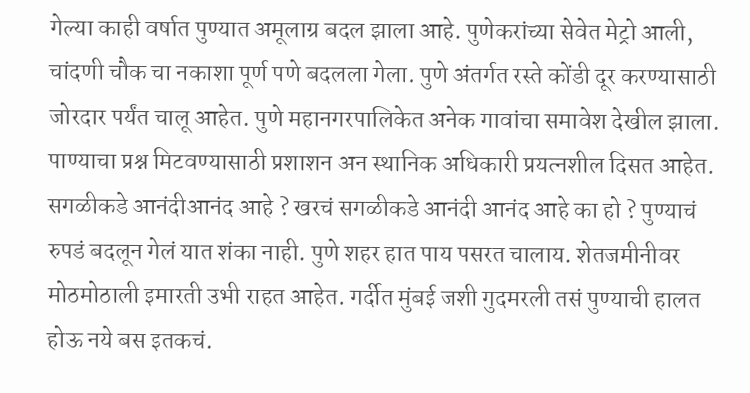गेल्या काही वर्षात पुण्यात अमूलाग्र बदल झाला आहे. पुणेकरांच्या सेवेत मेट्रो आली, चांदणी चौक चा नकाशा पूर्ण पणे बदलला गेला. पुणे अंतर्गत रस्ते कोंडी दूर करण्यासाठी जोरदार पर्यंत चालू आहेत. पुणे महानगरपालिकेत अनेक गावांचा समावेश देखील झाला. पाण्याचा प्रश्न मिटवण्यासाठी प्रशाशन अन स्थानिक अधिकारी प्रयत्नशील दिसत आहेत. सगळीकडे आनंदीआनंद आहे ? खरचं सगळीकडे आनंदी आनंद आहे का हो ? पुण्याचं रुपडं बदलून गेलं यात शंका नाही. पुणे शहर हात पाय पसरत चालाय. शेतजमीनीवर मोठमोठाली इमारती उभी राहत आहेत. गर्दीत मुंबई जशी गुदमरली तसं पुण्याची हालत होऊ नये बस इतकचं.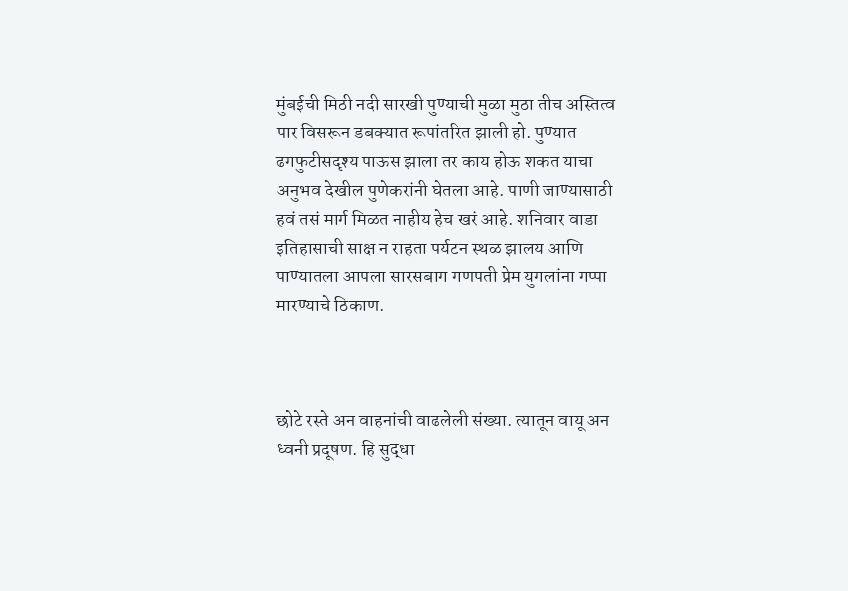मुंबईची मिठी नदी सारखी पुण्याची मुळा मुठा तीच अस्तित्व पार विसरून डबक्यात रूपांतरित झाली हो. पुण्यात ढगफुटीसदृश्य पाऊस झाला तर काय होऊ शकत याचा अनुभव देखील पुणेकरांनी घेतला आहे. पाणी जाण्यासाठी हवं तसं मार्ग मिळत नाहीय हेच खरं आहे. शनिवार वाडा इतिहासाची साक्ष न राहता पर्यटन स्थळ झालय आणि पाण्यातला आपला सारसबाग गणपती प्रेम युगलांना गप्पा मारण्याचे ठिकाण.



छोटे रस्ते अन वाहनांची वाढलेली संख्या. त्यातून वायू अन ध्वनी प्रदूषण. हि सुद्धा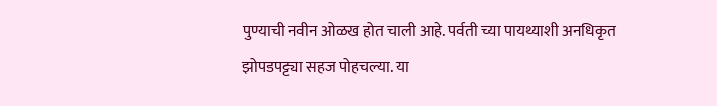पुण्याची नवीन ओळख होत चाली आहे. पर्वती च्या पायथ्याशी अनधिकृत झोपडपट्ट्या सहज पोहचल्या. या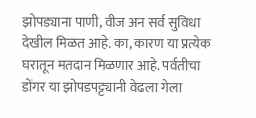झोपड्याना पाणी, वीज अन सर्व सुविधा देखील मिळत आहे. का, कारण या प्रत्येक घरातून मतदान मिळणार आहे. पर्वतीचा डोंगर या झोपडपट्ट्यानी वेढला गेला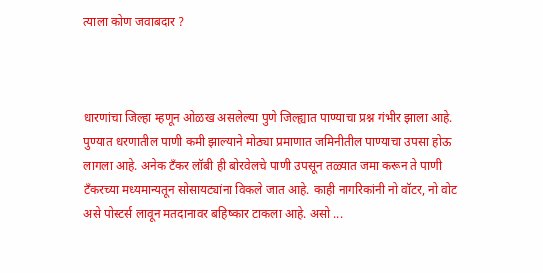त्याला कोण जवाबदार ?



धारणांचा जिल्हा म्हणून ओळख असलेल्या पुणे जिल्ह्यात पाण्याचा प्रश्न गंभीर झाला आहे. पुण्यात धरणातील पाणी कमी झाल्याने मोठ्या प्रमाणात जमिनीतील पाण्याचा उपसा होऊ लागला आहे. अनेक टँकर लॉबी ही बोरवेलचे पाणी उपसून तळ्यात जमा करून ते पाणी टँकरच्या मध्यमान्यतून सोसायट्यांना विकले जात आहे. काही नागरिकांनी नो वॉटर, नो वोट असे पोस्टर्स लावून मतदानावर बहिष्कार टाकला आहे. असो ...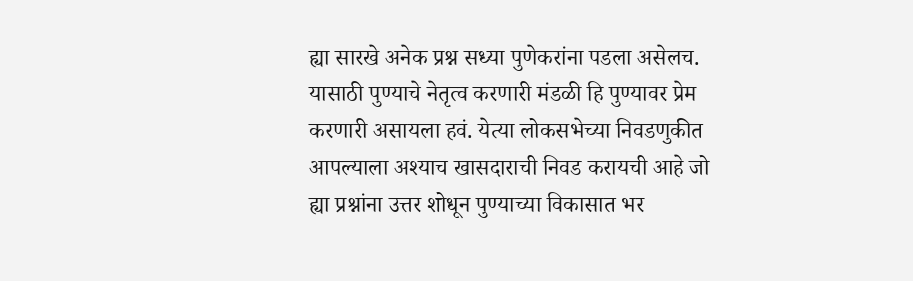ह्या सारखे अनेक प्रश्न सध्या पुणेकरांना पडला असेलच. यासाठी पुण्याचे नेतृत्व करणारी मंडळी हि पुण्यावर प्रेम करणारी असायला हवं. येत्या लोकसभेच्या निवडणुकीत आपल्याला अश्याच खासदाराची निवड करायची आहे जो ह्या प्रश्नांना उत्तर शोधून पुण्याच्या विकासात भर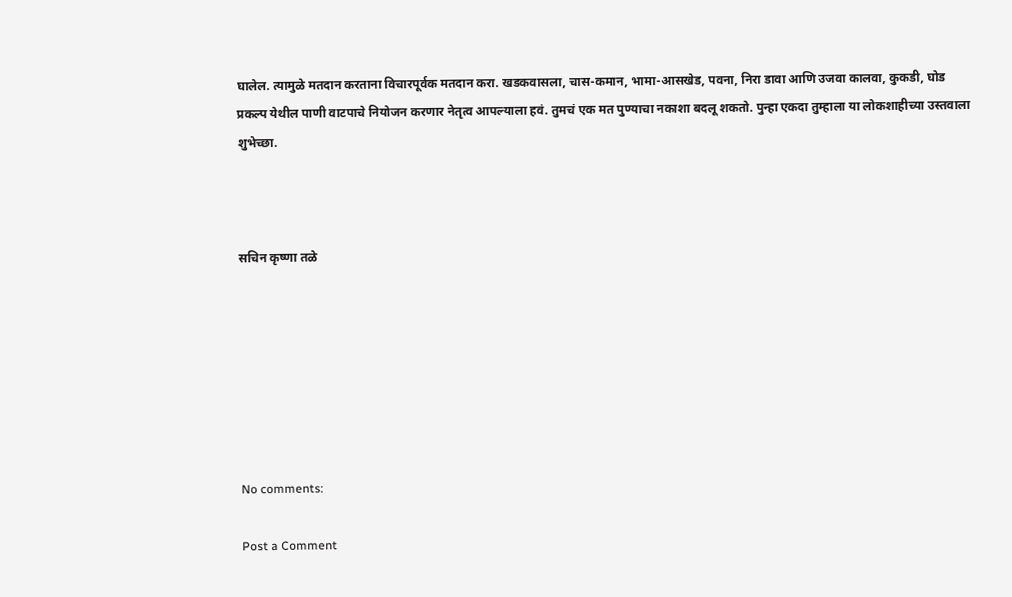घालेल. त्यामुळे मतदान करताना विचारपूर्वक मतदान करा. खडकवासला, चास-कमान, भामा-आसखेड, पवना, निरा डावा आणि उजवा कालवा, कुकडी, घोड प्रकल्प येथील पाणी वाटपाचे नियोजन करणार नेतृत्व आपल्याला हवं. तुमचं एक मत पुण्याचा नकाशा बदलू शकतो. पुन्हा एकदा तुम्हाला या लोकशाहीच्या उस्तवाला शुभेच्छा.



सचिन कृष्णा तळे







No comments:

Post a Comment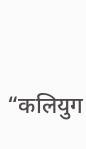“कलियुग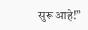सुरू आहे!”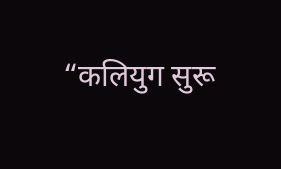“कलियुग सुरू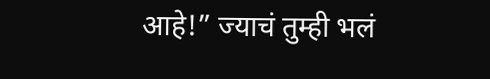आहे!” ज्याचं तुम्ही भलं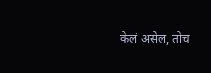केलं असेल, तोच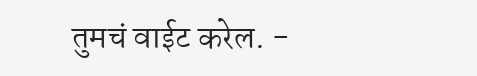तुमचं वाईट करेल. -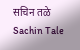सचिन तळे Sachin Tale